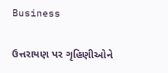Business

ઉત્તરાયણ પર ગૃહિણીઓને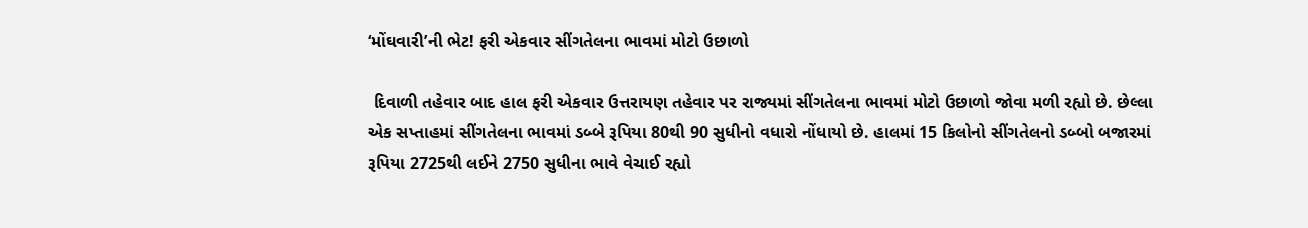‘મોંઘવારી’ની ભેટ! ફરી એકવાર સીંગતેલના ભાવમાં મોટો ઉછાળો

 દિવાળી તહેવાર બાદ હાલ ફરી એકવાર ઉત્તરાયણ તહેવાર પર રાજ્યમાં સીંગતેલના ભાવમાં મોટો ઉછાળો જોવા મળી રહ્યો છે. છેલ્લા એક સપ્તાહમાં સીંગતેલના ભાવમાં ડબ્બે રૂપિયા 80થી 90 સુધીનો વધારો નોંધાયો છે. હાલમાં 15 કિલોનો સીંગતેલનો ડબ્બો બજારમાં રૂપિયા 2725થી લઈને 2750 સુધીના ભાવે વેચાઈ રહ્યો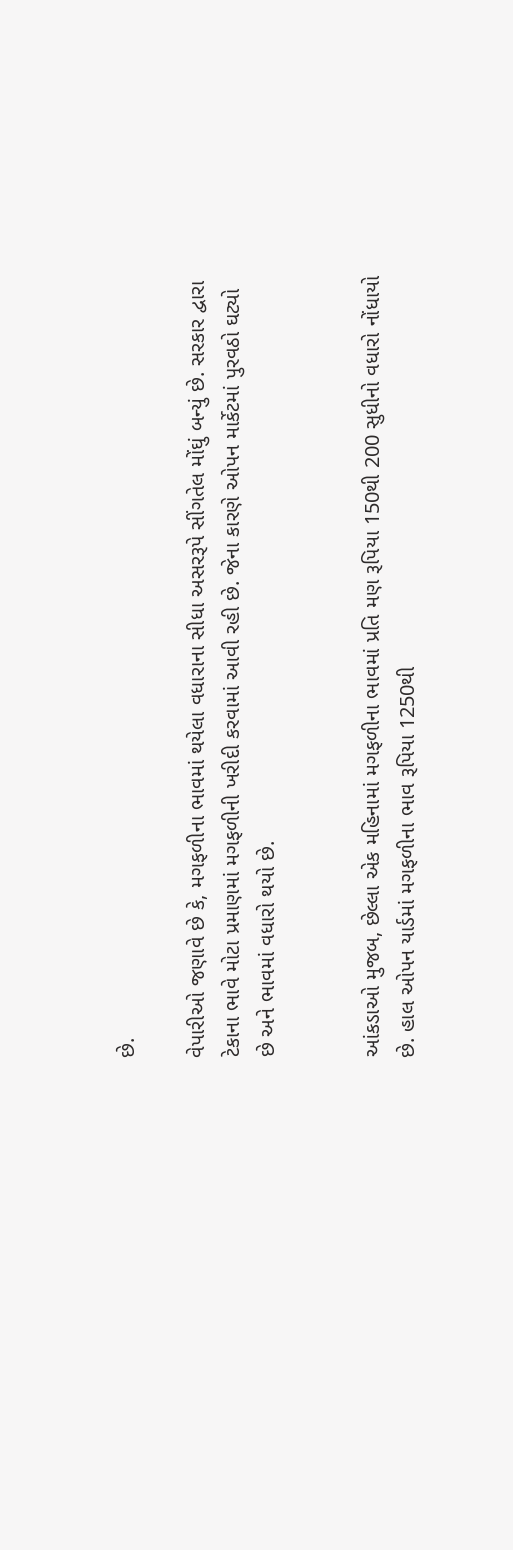છે.

વેપારીઓ જણાવે છે કે, મગફળીના ભાવમાં થયેલા વધારાના સીધા અસરરૂપે સીંગતેલ મોંઘું બન્યું છે. સરકાર દ્વારા ટેકાના ભાવે મોટા પ્રમાણમાં મગફળીની ખરીદી કરવામાં આવી રહી છે. જેના કારણે ઓપન માર્કેટમાં પુરવઠો ઘટ્યો છે અને ભાવમાં વધારો થયો છે.


આંકડાઓ મુજબ, છેલ્લા એક મહિનામાં મગફળીના ભાવમાં પ્રતિ મણ રૂપિયા 150થી 200 સુધીનો વધારો નોંધાયો છે. હાલ ઓપન યાર્ડમાં મગફળીના ભાવ રૂપિયા 1250થી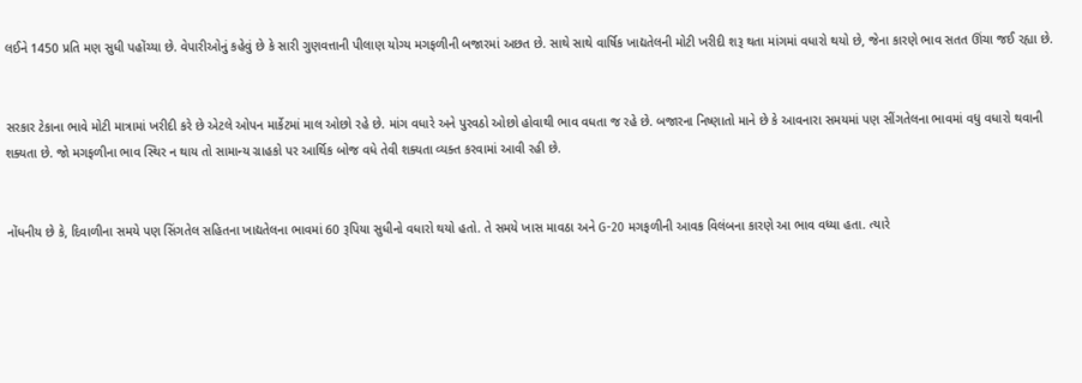લઈને 1450 પ્રતિ મણ સુધી પહોંચ્યા છે. વેપારીઓનું કહેવું છે કે સારી ગુણવત્તાની પીલાણ યોગ્ય મગફળીની બજારમાં અછત છે. સાથે સાથે વાર્ષિક ખાદ્યતેલની મોટી ખરીદી શરૂ થતા માંગમાં વધારો થયો છે, જેના કારણે ભાવ સતત ઊંચા જઈ રહ્યા છે.


સરકાર ટેકાના ભાવે મોટી માત્રામાં ખરીદી કરે છે એટલે ઓપન માર્કેટમાં માલ ઓછો રહે છે. માંગ વધારે અને પુરવઠો ઓછો હોવાથી ભાવ વધતા જ રહે છે. બજારના નિષ્ણાતો માને છે કે આવનારા સમયમાં પણ સીંગતેલના ભાવમાં વધુ વધારો થવાની શક્યતા છે. જો મગફળીના ભાવ સ્થિર ન થાય તો સામાન્ય ગ્રાહકો પર આર્થિક બોજ વધે તેવી શક્યતા વ્યક્ત કરવામાં આવી રહી છે.


નોંધનીય છે કે, દિવાળીના સમયે પણ સિંગતેલ સહિતના ખાદ્યતેલના ભાવમાં 60 રૂપિયા સુધીનો વધારો થયો હતો. તે સમયે ખાસ માવઠા અને G-20 મગફળીની આવક વિલંબના કારણે આ ભાવ વધ્યા હતા. ત્યારે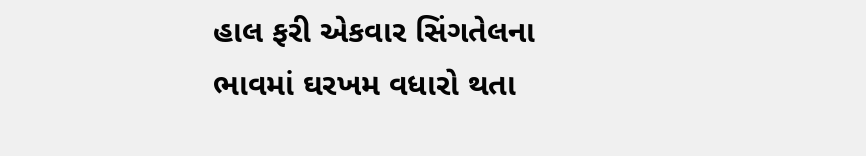હાલ ફરી એકવાર સિંગતેલના ભાવમાં ઘરખમ વધારો થતા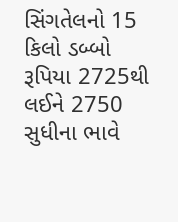સિંગતેલનો 15 કિલો ડબ્બો રૂપિયા 2725થી લઈને 2750 સુધીના ભાવે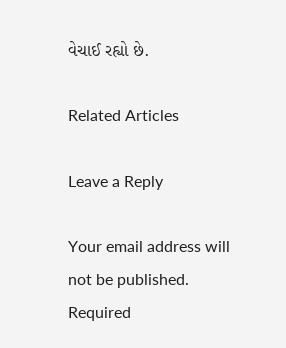વેચાઈ રહ્યો છે.

Related Articles

Leave a Reply

Your email address will not be published. Required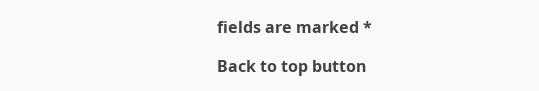fields are marked *

Back to top button